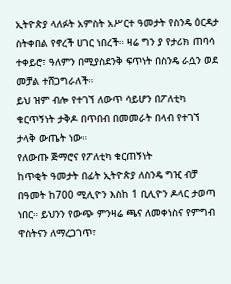ኢትዮጵያ ላለፉት አምስት አሥርተ ዓመታት የስንዴ ዕርዳታ ስትቀበል የኖረች ሀገር ነበረች። ዛሬ ግን ያ የታሪክ ጠባሳ ተቀይሮ፣ ዓለምን በሚያስደንቅ ፍጥነት በስንዴ ራሷን ወደ መቻል ተሸጋግራለች።
ይህ ዝም ብሎ የተገኘ ለውጥ ሳይሆን በፖለቲካ ቁርጥኝነት ታቅዶ በጥበብ በመመራት በላብ የተገኘ ታላቅ ውጤት ነው።
የለውጡ ጅማሮና የፖለቲካ ቁርጠኝነት
ከጥቂት ዓመታት በፊት ኢትዮጵያ ለስንዴ ግዢ ብቻ በዓመት ከ700 ሚሊዮን እስከ 1 ቢሊዮን ዶላር ታወጣ ነበር። ይህንን የውጭ ምንዛሬ ጫና ለመቀነስና የምግብ ዋስትናን ለማረጋገጥ፣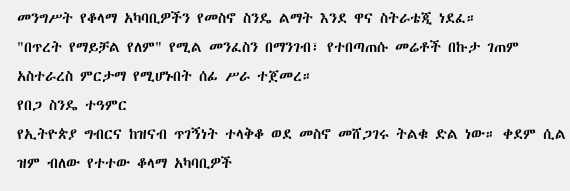መንግሥት የቆላማ አካባቢዎችን የመስኖ ስንዴ ልማት እንደ ዋና ስትራቴጂ ነደፈ።
"በጥረት የማይቻል የለም" የሚል መንፈስን በማንገብ፣ የተበጣጠሱ መሬቶች በኩታ ገጠም አስተራረስ ምርታማ የሚሆኑበት ሰፊ ሥራ ተጀመረ።
የበጋ ስንዴ ተዓምር
የኢትዮጵያ ግብርና ከዝናብ ጥገኝነት ተላቅቆ ወደ መስኖ መሸጋገሩ ትልቁ ድል ነው። ቀደም ሲል ዝም ብለው የተተው ቆላማ አካባቢዎች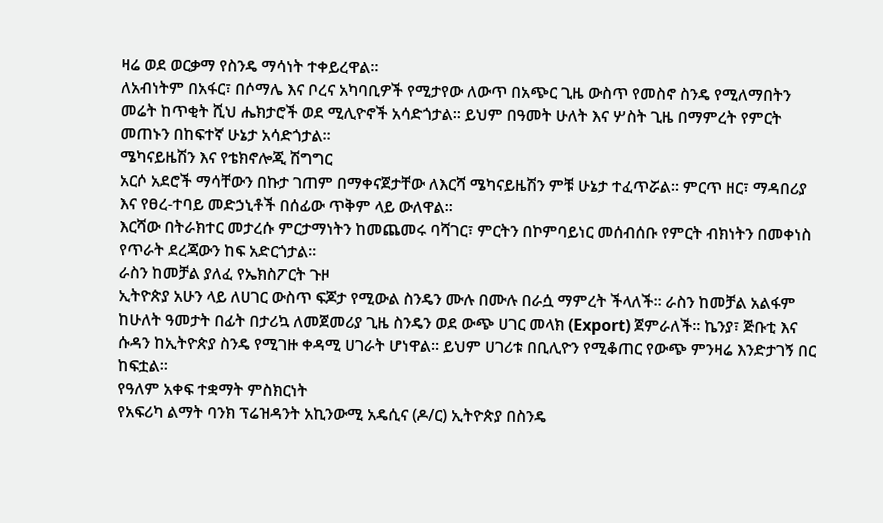ዛሬ ወደ ወርቃማ የስንዴ ማሳነት ተቀይረዋል።
ለአብነትም በአፋር፣ በሶማሌ እና ቦረና አካባቢዎች የሚታየው ለውጥ በአጭር ጊዜ ውስጥ የመስኖ ስንዴ የሚለማበትን መሬት ከጥቂት ሺህ ሔክታሮች ወደ ሚሊዮኖች አሳድጎታል። ይህም በዓመት ሁለት እና ሦስት ጊዜ በማምረት የምርት መጠኑን በከፍተኛ ሁኔታ አሳድጎታል።
ሜካናይዜሽን እና የቴክኖሎጂ ሽግግር
አርሶ አደሮች ማሳቸውን በኩታ ገጠም በማቀናጀታቸው ለእርሻ ሜካናይዜሽን ምቹ ሁኔታ ተፈጥሯል። ምርጥ ዘር፣ ማዳበሪያ እና የፀረ-ተባይ መድኃኒቶች በሰፊው ጥቅም ላይ ውለዋል።
እርሻው በትራክተር መታረሱ ምርታማነትን ከመጨመሩ ባሻገር፣ ምርትን በኮምባይነር መሰብሰቡ የምርት ብክነትን በመቀነስ የጥራት ደረጃውን ከፍ አድርጎታል።
ራስን ከመቻል ያለፈ የኤክስፖርት ጉዞ
ኢትዮጵያ አሁን ላይ ለሀገር ውስጥ ፍጆታ የሚውል ስንዴን ሙሉ በሙሉ በራሷ ማምረት ችላለች። ራስን ከመቻል አልፋም ከሁለት ዓመታት በፊት በታሪኳ ለመጀመሪያ ጊዜ ስንዴን ወደ ውጭ ሀገር መላክ (Export) ጀምራለች። ኬንያ፣ ጅቡቲ እና ሱዳን ከኢትዮጵያ ስንዴ የሚገዙ ቀዳሚ ሀገራት ሆነዋል። ይህም ሀገሪቱ በቢሊዮን የሚቆጠር የውጭ ምንዛሬ እንድታገኝ በር ከፍቷል።
የዓለም አቀፍ ተቋማት ምስክርነት
የአፍሪካ ልማት ባንክ ፕሬዝዳንት አኪንውሚ አዴሲና (ዶ/ር) ኢትዮጵያ በስንዴ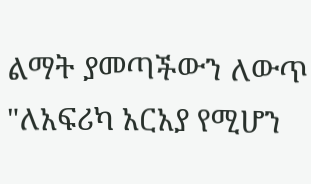ልማት ያመጣችውን ለውጥ "ለአፍሪካ አርአያ የሚሆን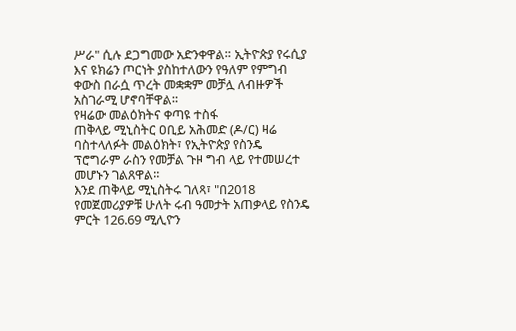ሥራ" ሲሉ ደጋግመው አድንቀዋል። ኢትዮጵያ የሩሲያ እና ዩክሬን ጦርነት ያስከተለውን የዓለም የምግብ ቀውስ በራሷ ጥረት መቋቋም መቻሏ ለብዙዎች አስገራሚ ሆኖባቸዋል።
የዛሬው መልዕክትና ቀጣዩ ተስፋ
ጠቅላይ ሚኒስትር ዐቢይ አሕመድ (ዶ/ር) ዛሬ ባስተላለፉት መልዕክት፣ የኢትዮጵያ የስንዴ ፕሮግራም ራስን የመቻል ጉዞ ግብ ላይ የተመሠረተ መሆኑን ገልጸዋል።
እንደ ጠቅላይ ሚኒስትሩ ገለጻ፣ "በ2018 የመጀመሪያዎቹ ሁለት ሩብ ዓመታት አጠቃላይ የስንዴ ምርት 126.69 ሚሊዮን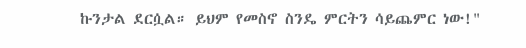ኩንታል ደርሷል። ይህም የመስኖ ስንዴ ምርትን ሳይጨምር ነው!"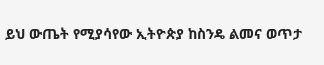ይህ ውጤት የሚያሳየው ኢትዮጵያ ከስንዴ ልመና ወጥታ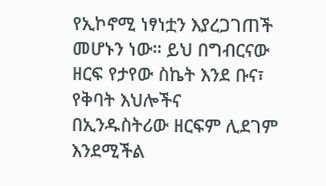የኢኮኖሚ ነፃነቷን እያረጋገጠች መሆኑን ነው። ይህ በግብርናው ዘርፍ የታየው ስኬት እንደ ቡና፣ የቅባት እህሎችና በኢንዱስትሪው ዘርፍም ሊደገም እንደሚችል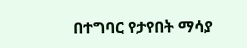በተግባር የታየበት ማሳያ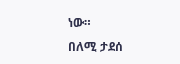ነው።
በለሚ ታደሰ